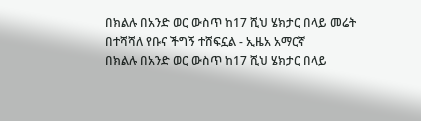በክልሉ በአንድ ወር ውስጥ ከ17 ሺህ ሄክታር በላይ መሬት በተሻሻለ የቡና ችግኝ ተሸፍኗል - ኢዜአ አማርኛ
በክልሉ በአንድ ወር ውስጥ ከ17 ሺህ ሄክታር በላይ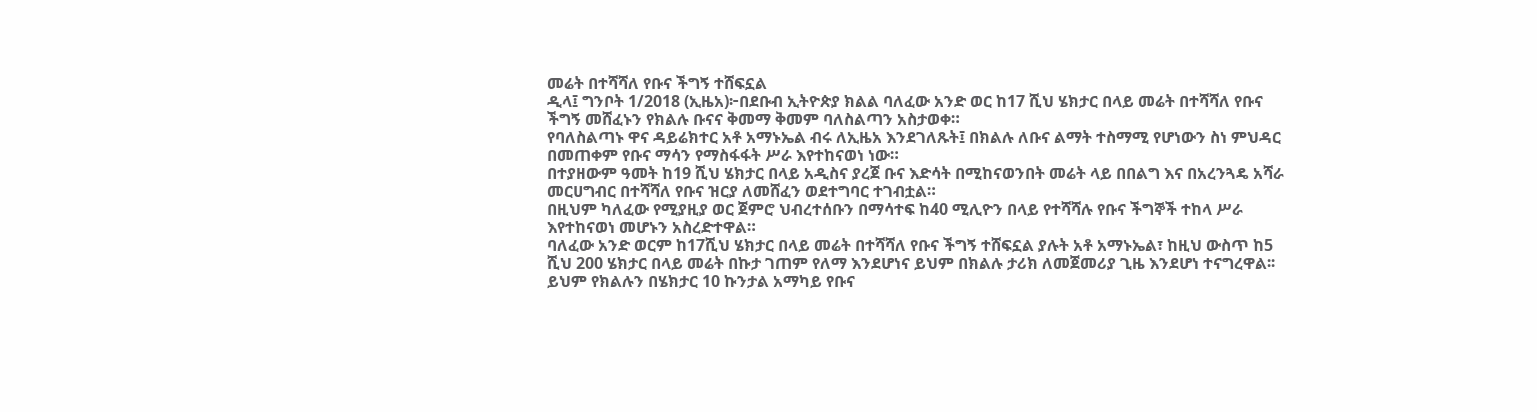መሬት በተሻሻለ የቡና ችግኝ ተሸፍኗል
ዲላ፤ ግንቦት 1/2018 (ኢዜአ)፦በደቡብ ኢትዮጵያ ክልል ባለፈው አንድ ወር ከ17 ሺህ ሄክታር በላይ መሬት በተሻሻለ የቡና ችግኝ መሸፈኑን የክልሉ ቡናና ቅመማ ቅመም ባለስልጣን አስታወቀ።
የባለስልጣኑ ዋና ዳይሬክተር አቶ አማኑኤል ብሩ ለኢዜአ እንደገለጹት፤ በክልሉ ለቡና ልማት ተስማሚ የሆነውን ስነ ምህዳር በመጠቀም የቡና ማሳን የማስፋፋት ሥራ እየተከናወነ ነው።
በተያዘውም ዓመት ከ19 ሺህ ሄክታር በላይ አዲስና ያረጀ ቡና እድሳት በሚከናወንበት መሬት ላይ በበልግ እና በአረንጓዴ አሻራ መርሀግብር በተሻሻለ የቡና ዝርያ ለመሸፈን ወደተግባር ተገብቷል።
በዚህም ካለፈው የሚያዚያ ወር ጀምሮ ህብረተሰቡን በማሳተፍ ከ40 ሚሊዮን በላይ የተሻሻሉ የቡና ችግኞች ተከላ ሥራ እየተከናወነ መሆኑን አስረድተዋል።
ባለፈው አንድ ወርም ከ17ሺህ ሄክታር በላይ መሬት በተሻሻለ የቡና ችግኝ ተሸፍኗል ያሉት አቶ አማኑኤል፣ ከዚህ ውስጥ ከ5 ሺህ 200 ሄክታር በላይ መሬት በኩታ ገጠም የለማ እንደሆነና ይህም በክልሉ ታሪክ ለመጀመሪያ ጊዜ እንደሆነ ተናግረዋል፡፡
ይህም የክልሉን በሄክታር 10 ኩንታል አማካይ የቡና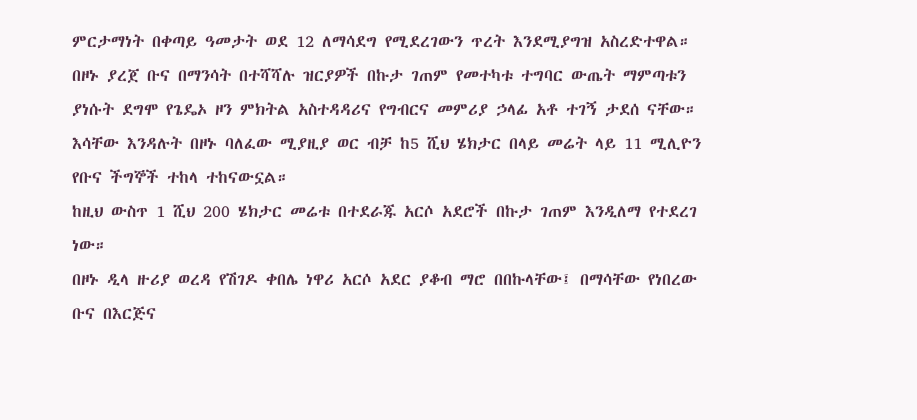ምርታማነት በቀጣይ ዓመታት ወደ 12 ለማሳደግ የሚደረገውን ጥረት እንደሚያግዝ አስረድተዋል።
በዞኑ ያረጀ ቡና በማንሳት በተሻሻሉ ዝርያዎች በኩታ ገጠም የመተካቱ ተግባር ውጤት ማምጣቱን ያነሱት ደግሞ የጌዴኦ ዞን ምክትል አስተዳዳሪና የግብርና መምሪያ ኃላፊ አቶ ተገኝ ታደሰ ናቸው።
እሳቸው እንዳሉት በዞኑ ባለፈው ሚያዚያ ወር ብቻ ከ5 ሺህ ሄክታር በላይ መሬት ላይ 11 ሚሊዮን የቡና ችግኞች ተከላ ተከናውኗል።
ከዚህ ውስጥ 1 ሺህ 200 ሄክታር መሬቱ በተደራጁ አርሶ አደሮች በኩታ ገጠም እንዲለማ የተደረገ ነው።
በዞኑ ዲላ ዙሪያ ወረዳ የሽገዶ ቀበሌ ነዋሪ አርሶ አደር ያቆብ ማሮ በበኩላቸው፤ በማሳቸው የነበረው ቡና በእርጅና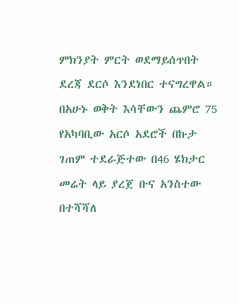ምክንያት ምርት ወደማይሰጥበት ደረጃ ደርሶ እንደነበር ተናግረዋል።
በአሁኑ ወቅት እሳቸውን ጨምሮ 75 የአካባቢው አርሶ አደሮች በኩታ ገጠም ተደራጅተው በ46 ሄክታር መሬት ላይ ያረጀ ቡና አንስተው በተሻሻለ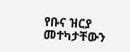የቡና ዝርያ መተካታቸውን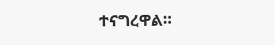ተናግረዋል።